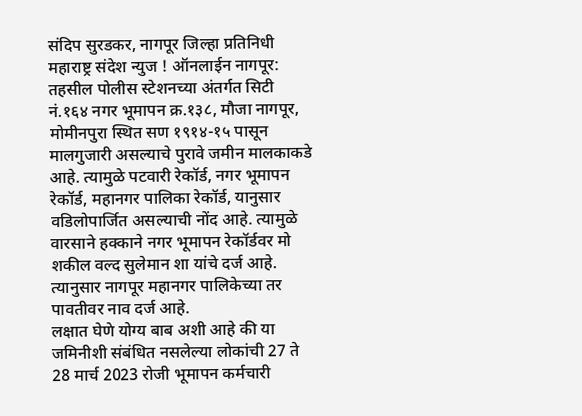संदिप सुरडकर, नागपूर जिल्हा प्रतिनिधी
महाराष्ट्र संदेश न्युज ! ऑनलाईन नागपूर: तहसील पोलीस स्टेशनच्या अंतर्गत सिटी नं.१६४ नगर भूमापन क्र.१३८, मौजा नागपूर, मोमीनपुरा स्थित सण १९१४-१५ पासून मालगुजारी असल्याचे पुरावे जमीन मालकाकडे आहे. त्यामुळे पटवारी रेकॉर्ड, नगर भूमापन रेकॉर्ड, महानगर पालिका रेकॉर्ड, यानुसार वडिलोपार्जित असल्याची नोंद आहे. त्यामुळे वारसाने हक्काने नगर भूमापन रेकॉर्डवर मो शकील वल्द सुलेमान शा यांचे दर्ज आहे. त्यानुसार नागपूर महानगर पालिकेच्या तर पावतीवर नाव दर्ज आहे.
लक्षात घेणे योग्य बाब अशी आहे की या जमिनीशी संबंधित नसलेल्या लोकांची 27 ते 28 मार्च 2023 रोजी भूमापन कर्मचारी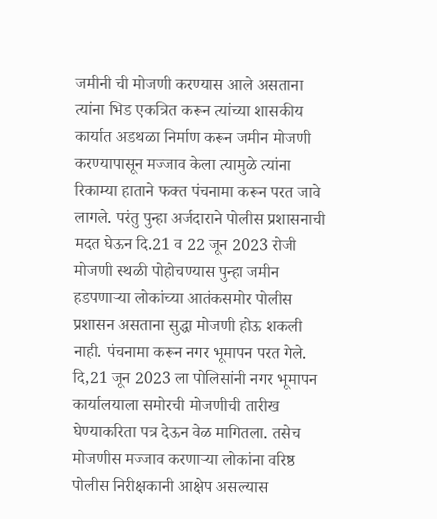जमीनी ची मोजणी करण्यास आले असताना त्यांना भिड एकत्रित करून त्यांच्या शासकीय कार्यात अडथळा निर्माण करून जमीन मोजणी करण्यापासून मज्जाव केला त्यामुळे त्यांना रिकाम्या हाताने फक्त पंचनामा करून परत जावे लागले. परंतु पुन्हा अर्जदाराने पोलीस प्रशासनाची मदत घेऊन दि.21 व 22 जून 2023 रोजी मोजणी स्थळी पोहोचण्यास पुन्हा जमीन हडपणाऱ्या लोकांच्या आतंकसमोर पोलीस प्रशासन असताना सुद्धा मोजणी होऊ शकली नाही. पंचनामा करून नगर भूमापन परत गेले.
दि,21 जून 2023 ला पोलिसांनी नगर भूमापन कार्यालयाला समोरची मोजणीची तारीख घेण्याकरिता पत्र देऊन वेळ मागितला. तसेच मोजणीस मज्जाव करणाऱ्या लोकांना वरिष्ठ पोलीस निरीक्षकानी आक्षेप असल्यास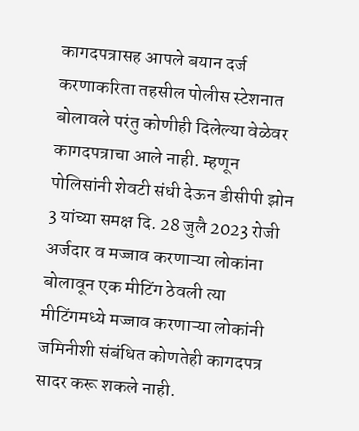कागदपत्रासह आपले बयान दर्ज करणाकरिता तहसील पोलीस स्टेशनात बोलावले परंतु कोणीही दिलेल्या वेळेवर कागदपत्राचा आले नाही. म्हणून पोलिसांनी शेवटी संधी देऊन डीसीपी झोन 3 यांच्या समक्ष दि. 28 जुलै 2023 रोजी अर्जदार व मज्जाव करणाऱ्या लोकांना बोलावून एक मीटिंग ठेवली त्या मीटिंगमध्ये मज्जाव करणाऱ्या लोकांनी जमिनीशी संबंधित कोणतेही कागदपत्र सादर करू शकले नाही.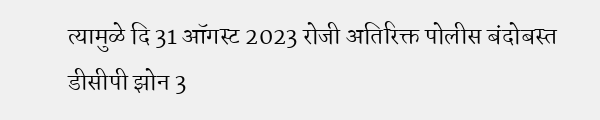त्यामुळे दि 31 ऑगस्ट 2023 रोजी अतिरिक्त पोलीस बंदोबस्त डीसीपी झोन 3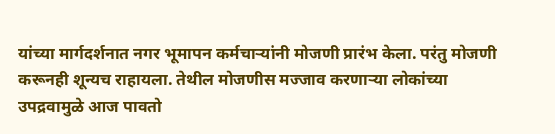यांच्या मार्गदर्शनात नगर भूमापन कर्मचाऱ्यांनी मोजणी प्रारंभ केला. परंतु मोजणी करूनही शून्यच राहायला. तेथील मोजणीस मज्जाव करणाऱ्या लोकांच्या उपद्रवामुळे आज पावतो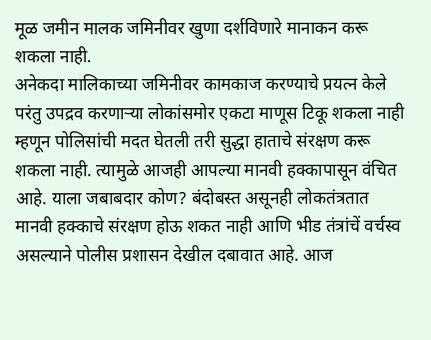मूळ जमीन मालक जमिनीवर खुणा दर्शविणारे मानाकन करू शकला नाही.
अनेकदा मालिकाच्या जमिनीवर कामकाज करण्याचे प्रयत्न केले परंतु उपद्रव करणाऱ्या लोकांसमोर एकटा माणूस टिकू शकला नाही म्हणून पोलिसांची मदत घेतली तरी सुद्धा हाताचे संरक्षण करू शकला नाही. त्यामुळे आजही आपल्या मानवी हक्कापासून वंचित आहे. याला जबाबदार कोण? बंदोबस्त असूनही लोकतंत्रतात मानवी हक्काचे संरक्षण होऊ शकत नाही आणि भीड तंत्रांचें वर्चस्व असल्याने पोलीस प्रशासन देखील दबावात आहे. आज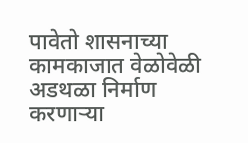पावेतो शासनाच्या कामकाजात वेळोवेळी अडथळा निर्माण करणाऱ्या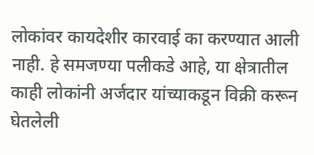लोकांवर कायदेशीर कारवाई का करण्यात आली नाही. हे समजण्या पलीकडे आहे, या क्षेत्रातील काही लोकांनी अर्जदार यांच्याकडून विक्री करून घेतलेली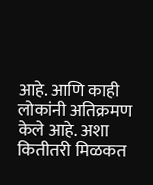आहे. आणि काही लोकांनी अतिक्रमण केले आहे. अशा कितीतरी मिळकत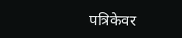पत्रिकेवर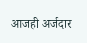आजही अर्जदार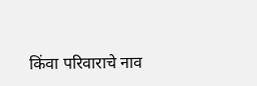किंवा परिवाराचे नाव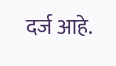दर्ज आहे.